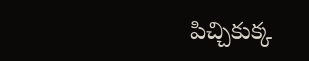పిచ్చికుక్క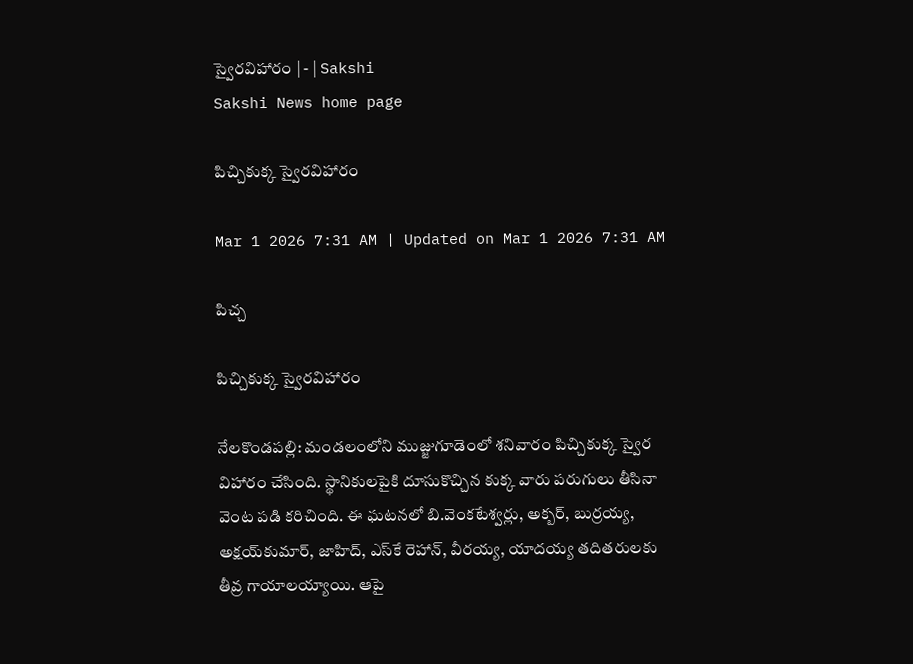స్వైరవిహారం | - | Sakshi
Sakshi News home page

పిచ్చికుక్క స్వైరవిహారం

Mar 1 2026 7:31 AM | Updated on Mar 1 2026 7:31 AM

పిచ్చ

పిచ్చికుక్క స్వైరవిహారం

నేలకొండపల్లి: మండలంలోని ముజ్జుగూడెంలో శనివారం పిచ్చికుక్క స్వైర విహారం చేసింది. స్థానికులపైకి దూసుకొచ్చిన కుక్క వారు పరుగులు తీసినా వెంట పడి కరిచింది. ఈ ఘటనలో బి.వెంకటేశ్వర్లు, అక్బర్‌, బుర్రయ్య, అక్షయ్‌కుమార్‌, జాహిద్‌, ఎస్‌కే రెహాన్‌, వీరయ్య, యాదయ్య తదితరులకు తీవ్ర గాయాలయ్యాయి. ఆపై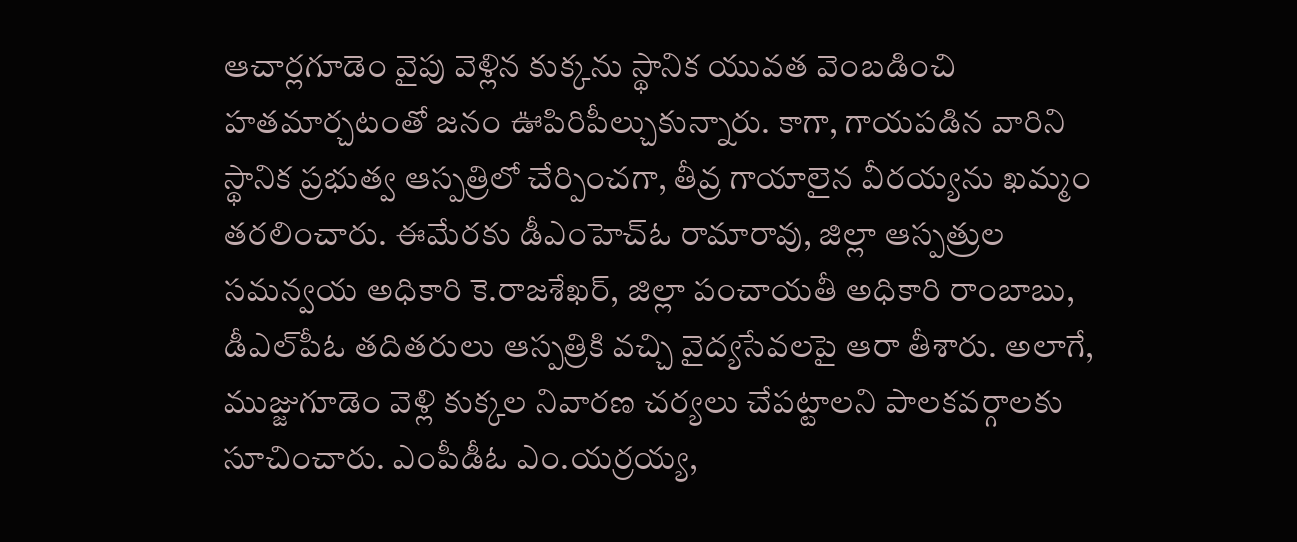ఆచార్లగూడెం వైపు వెళ్లిన కుక్కను స్థానిక యువత వెంబడించి హతమార్చటంతో జనం ఊపిరిపీల్చుకున్నారు. కాగా, గాయపడిన వారిని స్థానిక ప్రభుత్వ ఆస్పత్రిలో చేర్పించగా, తీవ్ర గాయాలైన వీరయ్యను ఖమ్మం తరలించారు. ఈమేరకు డీఎంహెచ్‌ఓ రామారావు, జిల్లా ఆస్పత్రుల సమన్వయ అధికారి కె.రాజశేఖర్‌, జిల్లా పంచాయతీ అధికారి రాంబాబు, డీఎల్‌పీఓ తదితరులు ఆస్పత్రికి వచ్చి వైద్యసేవలపై ఆరా తీశారు. అలాగే, ముజ్జుగూడెం వెళ్లి కుక్కల నివారణ చర్యలు చేపట్టాలని పాలకవర్గాలకు సూచించారు. ఎంపీడీఓ ఎం.యర్రయ్య,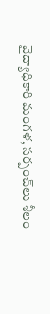వైద్యాధికారి మంగళ, సర్పంచ్‌లు శీలం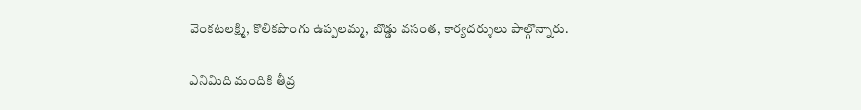వెంకటలక్ష్మి, కొలికపొంగు ఉప్పలమ్మ, బొడ్డు వసంత, కార్యదర్శులు పాల్గొన్నారు.

ఎనిమిది మందికి తీవ్ర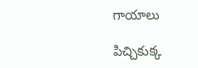గాయాలు

పిచ్చికుక్క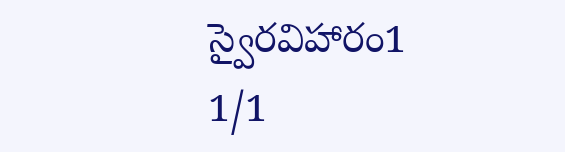స్వైరవిహారం1
1/1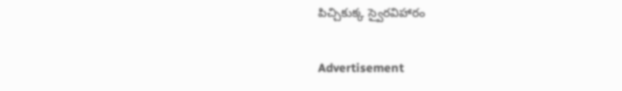పిచ్చికుక్క స్వైరవిహారం

Advertisement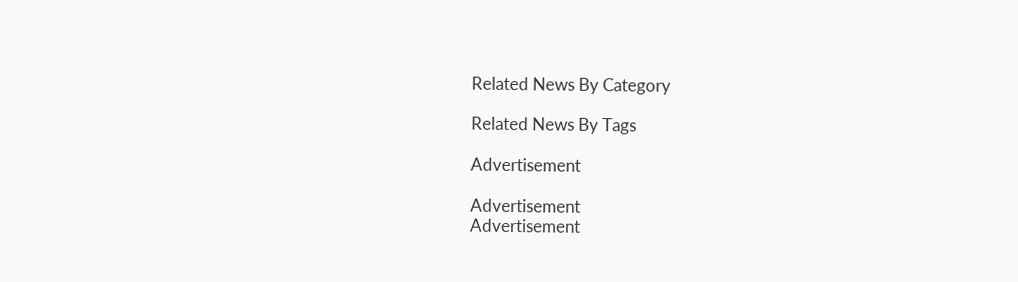Related News By Category

Related News By Tags

Advertisement

Advertisement
Advertisement